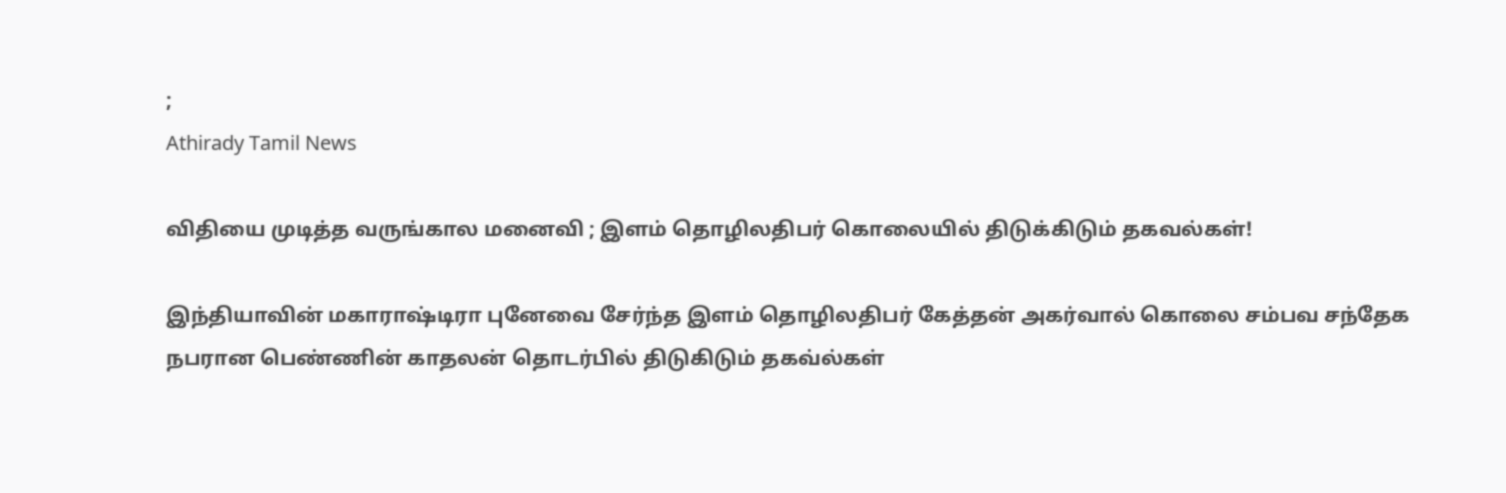;
Athirady Tamil News

விதியை முடித்த வருங்கால மனைவி ; இளம் தொழிலதிபர் கொலையில் திடுக்கிடும் தகவல்கள்!

இந்தியாவின் மகாராஷ்டிரா புனேவை சேர்ந்த இளம் தொழிலதிபர் கேத்தன் அகர்வால் கொலை சம்பவ சந்தேக நபரான பெண்ணின் காதலன் தொடர்பில் திடுகிடும் தகவ்ல்கள்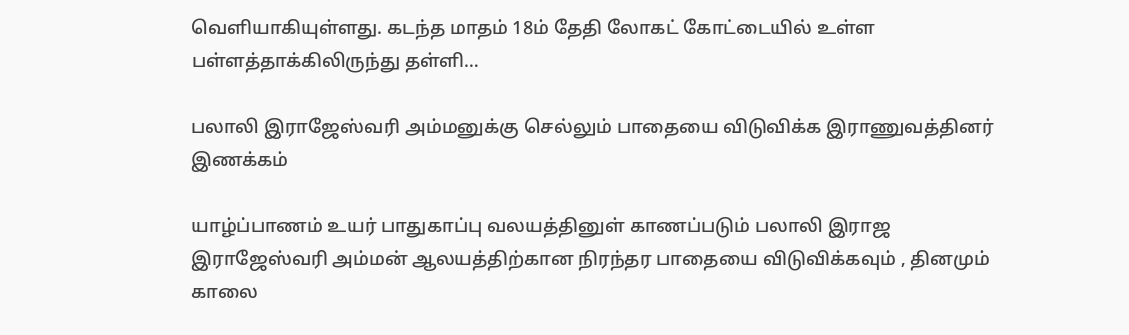வெளியாகியுள்ளது. கடந்த மாதம் 18ம் தேதி லோகட் கோட்டையில் உள்ள பள்ளத்தாக்கிலிருந்து தள்ளி…

பலாலி இராஜேஸ்வரி அம்மனுக்கு செல்லும் பாதையை விடுவிக்க இராணுவத்தினர் இணக்கம்

யாழ்ப்பாணம் உயர் பாதுகாப்பு வலயத்தினுள் காணப்படும் பலாலி இராஜ இராஜேஸ்வரி அம்மன் ஆலயத்திற்கான நிரந்தர பாதையை விடுவிக்கவும் , தினமும் காலை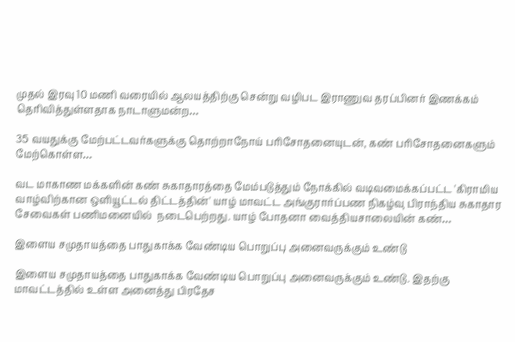முதல் இரவு 10 மணி வரையில் ஆலயத்திற்கு சென்று வழிபட இராணுவ தரப்பினர் இணக்கம் தெரிவித்துள்ளதாக நாடாளுமன்ற…

35 வயதுக்கு மேற்பட்டவர்களுக்கு தொற்றாநோய் பரிசோதனையுடன், கண் பரிசோதனைகளும் மேற்கொள்ள…

வட மாகாண மக்களின் கண் சுகாதாரத்தை மேம்படுத்தும் நோக்கில் வடிவமைக்கப்பட்ட 'கிராமிய வாழ்விற்கான ஒளியூட்டல் திட்டத்தின்' யாழ் மாவட்ட அங்குரார்ப்பண நிகழ்வு பிராந்திய சுகாதார சேவைகள் பணிமனையில்  நடைபெற்றது. யாழ் போதனா வைத்தியசாலையின் கண்…

இளைய சமுதாயத்தை பாதுகாக்க வேண்டிய பொறுப்பு அனைவருக்கும் உண்டு

இளைய சமுதாயத்தை பாதுகாக்க வேண்டிய பொறுப்பு அனைவருக்கும் உண்டு. இதற்கு மாவட்டத்தில் உள்ள அனைத்து பிரதேச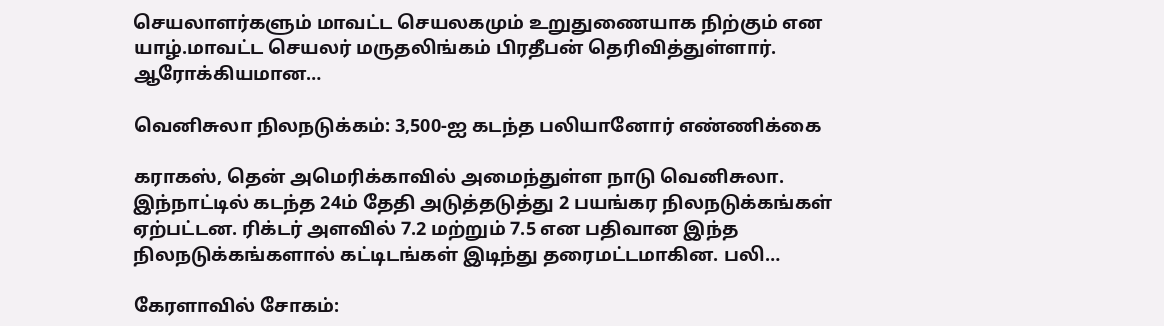செயலாளர்களும் மாவட்ட செயலகமும் உறுதுணையாக நிற்கும் என யாழ்.மாவட்ட செயலர் மருதலிங்கம் பிரதீபன் தெரிவித்துள்ளார்.  ஆரோக்கியமான…

வெனிசுலா நிலநடுக்கம்: 3,500-ஐ கடந்த பலியானோர் எண்ணிக்கை

கராகஸ், தென் அமெரிக்காவில் அமைந்துள்ள நாடு வெனிசுலா. இந்நாட்டில் கடந்த 24ம் தேதி அடுத்தடுத்து 2 பயங்கர நிலநடுக்கங்கள் ஏற்பட்டன. ரிக்டர் அளவில் 7.2 மற்றும் 7.5 என பதிவான இந்த நிலநடுக்கங்களால் கட்டிடங்கள் இடிந்து தரைமட்டமாகின. பலி…

கேரளாவில் சோகம்: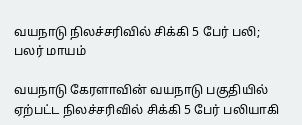வயநாடு நிலச்சரிவில் சிக்கி 5 பேர் பலி; பலர் மாயம்

வயநாடு கேரளாவின் வயநாடு பகுதியில் ஏற்பட்ட நிலச்சரிவில் சிக்கி 5 பேர் பலியாகி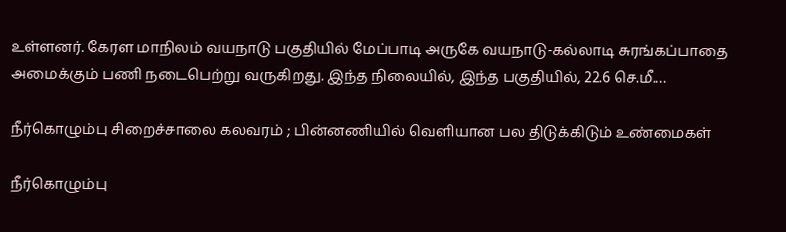உள்ளனர். கேரள மாநிலம் வயநாடு பகுதியில் மேப்பாடி அருகே வயநாடு-கல்லாடி சுரங்கப்பாதை அமைக்கும் பணி நடைபெற்று வருகிறது. இந்த நிலையில், இந்த பகுதியில், 22.6 செ.மீ.…

நீர்கொழும்பு சிறைச்சாலை கலவரம் ; பின்னணியில் வெளியான பல திடுக்கிடும் உண்மைகள்

நீர்கொழும்பு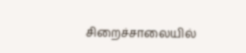சிறைச்சாலையில்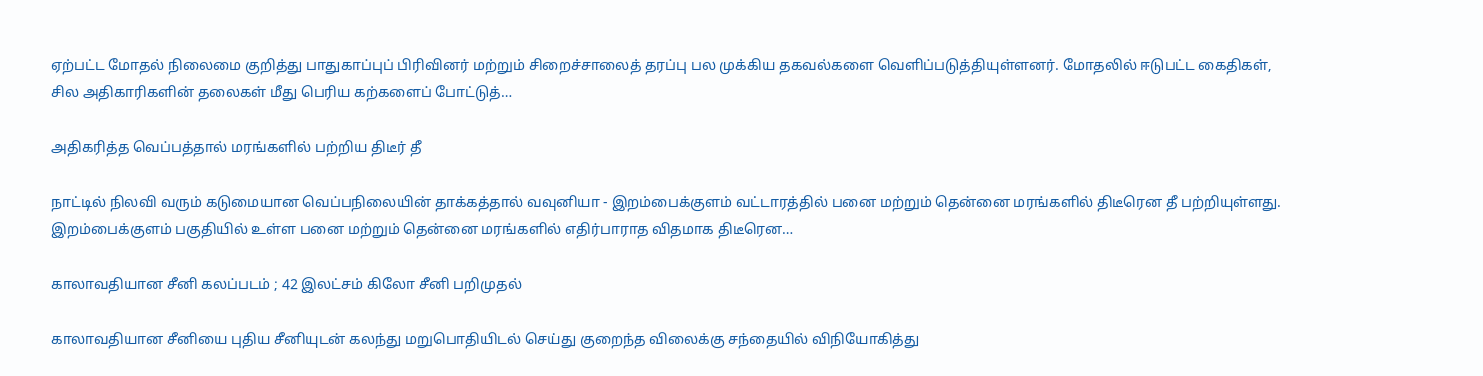ஏற்பட்ட மோதல் நிலைமை குறித்து பாதுகாப்புப் பிரிவினர் மற்றும் சிறைச்சாலைத் தரப்பு பல முக்கிய தகவல்களை வெளிப்படுத்தியுள்ளனர். மோதலில் ஈடுபட்ட கைதிகள், சில அதிகாரிகளின் தலைகள் மீது பெரிய கற்களைப் போட்டுத்…

அதிகரித்த வெப்பத்தால் மரங்களில் பற்றிய திடீர் தீ

நாட்டில் நிலவி வரும் கடுமையான வெப்பநிலையின் தாக்கத்தால் வவுனியா - இறம்பைக்குளம் வட்டாரத்தில் பனை மற்றும் தென்னை மரங்களில் திடீரென தீ பற்றியுள்ளது. இறம்பைக்குளம் பகுதியில் உள்ள பனை மற்றும் தென்னை மரங்களில் எதிர்பாராத விதமாக திடீரென…

காலாவதியான சீனி கலப்படம் ; 42 இலட்சம் கிலோ சீனி பறிமுதல்

காலாவதியான சீனியை புதிய சீனியுடன் கலந்து மறுபொதியிடல் செய்து குறைந்த விலைக்கு சந்தையில் விநியோகித்து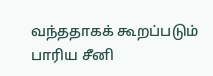வந்ததாகக் கூறப்படும் பாரிய சீனி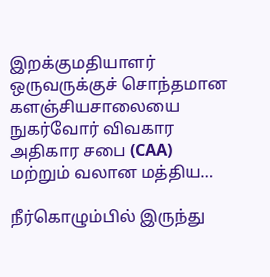இறக்குமதியாளர் ஒருவருக்குச் சொந்தமான களஞ்சியசாலையை நுகர்வோர் விவகார அதிகார சபை (CAA) மற்றும் வலான மத்திய…

நீர்கொழும்பில் இருந்து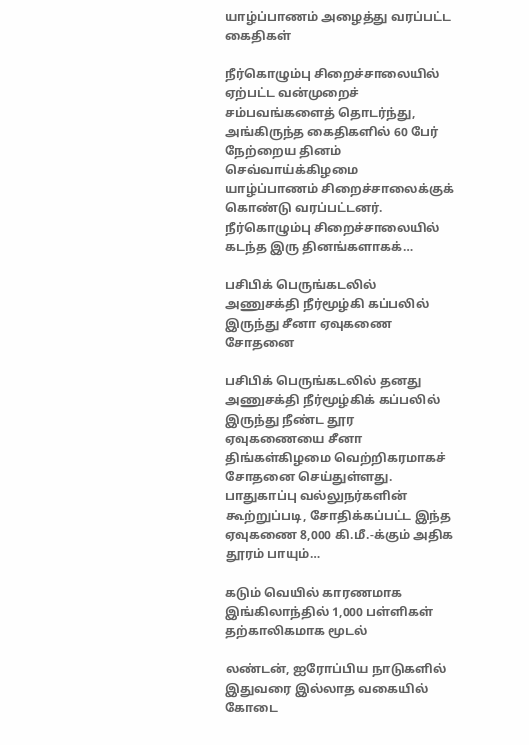யாழ்ப்பாணம் அழைத்து வரப்பட்ட கைதிகள்

நீர்கொழும்பு சிறைச்சாலையில் ஏற்பட்ட வன்முறைச் சம்பவங்களைத் தொடர்ந்து, அங்கிருந்த கைதிகளில் 60 பேர் நேற்றைய தினம் செவ்வாய்க்கிழமை யாழ்ப்பாணம் சிறைச்சாலைக்குக் கொண்டு வரப்பட்டனர். நீர்கொழும்பு சிறைச்சாலையில் கடந்த இரு தினங்களாகக்…

பசிபிக் பெருங்கடலில் அணுசக்தி நீர்மூழ்கி கப்பலில் இருந்து சீனா ஏவுகணை சோதனை

பசிபிக் பெருங்கடலில் தனது அணுசக்தி நீர்மூழ்கிக் கப்பலில் இருந்து நீண்ட தூர ஏவுகணையை சீனா திங்கள்கிழமை வெற்றிகரமாகச் சோதனை செய்துள்ளது. பாதுகாப்பு வல்லுநர்களின் கூற்றுப்படி, சோதிக்கப்பட்ட இந்த ஏவுகணை 8,000 கி.மீ.-க்கும் அதிக தூரம் பாயும்…

கடும் வெயில் காரணமாக இங்கிலாந்தில் 1,000 பள்ளிகள் தற்காலிகமாக மூடல்

லண்டன், ஐரோப்பிய நாடுகளில் இதுவரை இல்லாத வகையில் கோடை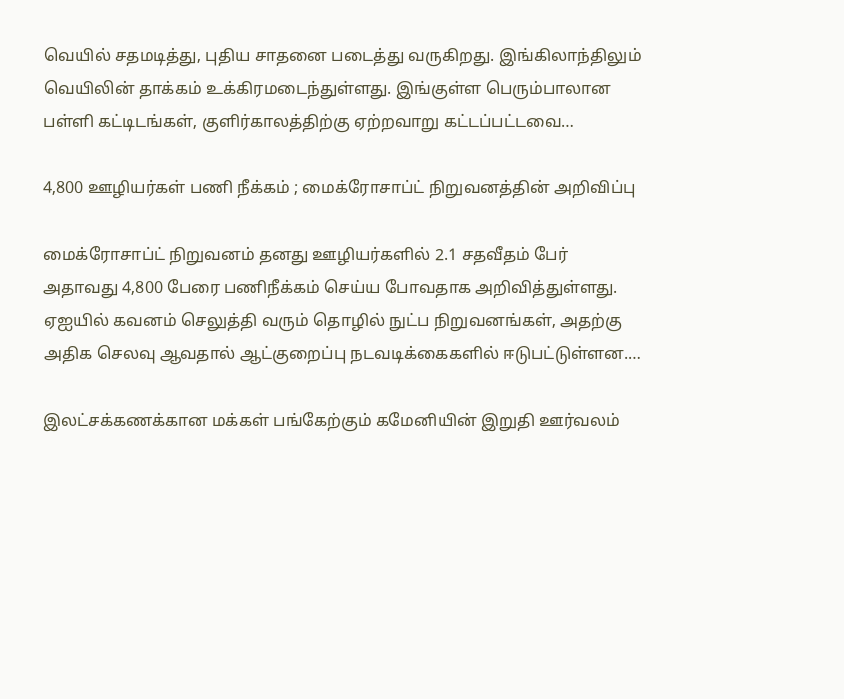வெயில் சதமடித்து, புதிய சாதனை படைத்து வருகிறது. இங்கிலாந்திலும் வெயிலின் தாக்கம் உக்கிரமடைந்துள்ளது. இங்குள்ள பெரும்பாலான பள்ளி கட்டிடங்கள், குளிர்காலத்திற்கு ஏற்றவாறு கட்டப்பட்டவை…

4,800 ஊழியர்கள் பணி நீக்கம் ; மைக்ரோசாப்ட் நிறுவனத்தின் அறிவிப்பு

மைக்ரோசாப்ட் நிறுவனம் தனது ஊழியர்களில் 2.1 சதவீதம் பேர் அதாவது 4,800 பேரை பணிநீக்கம் செய்ய போவதாக அறிவித்துள்ளது. ஏஐயில் கவனம் செலுத்தி வரும் தொழில் நுட்ப நிறுவனங்கள், அதற்கு அதிக செலவு ஆவதால் ஆட்குறைப்பு நடவடிக்கைகளில் ஈடுபட்டுள்ளன.…

இலட்சக்கணக்கான மக்கள் பங்கேற்கும் கமேனியின் இறுதி ஊர்வலம்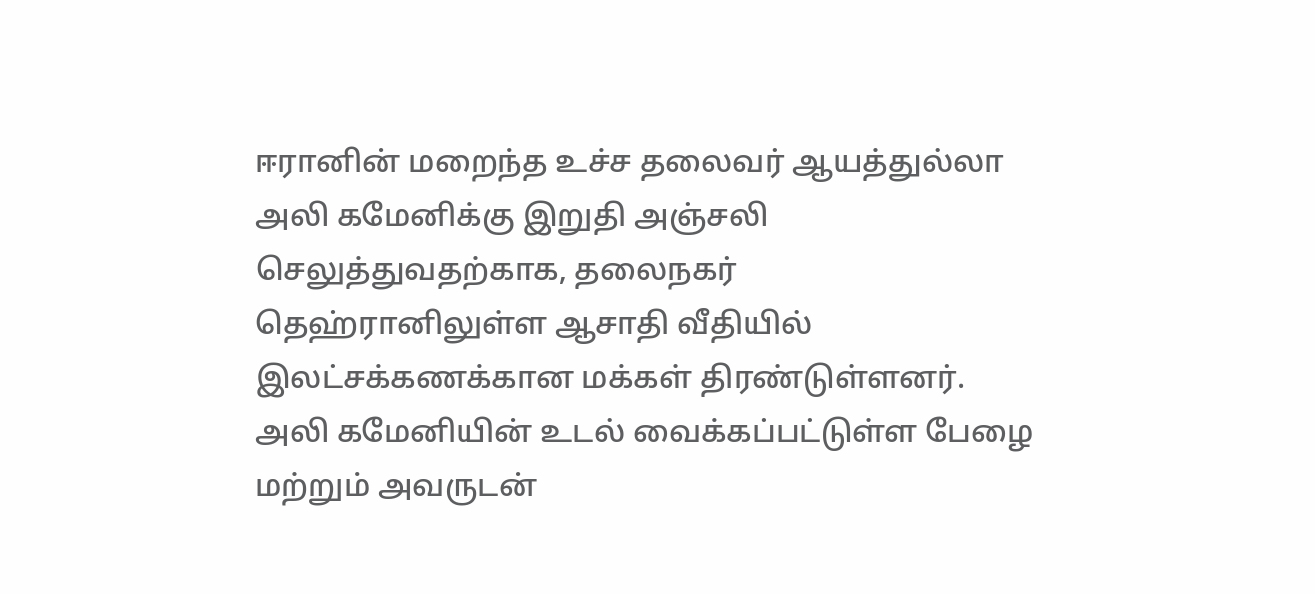ஈரானின் மறைந்த உச்ச தலைவர் ஆயத்துல்லா அலி கமேனிக்கு இறுதி அஞ்சலி செலுத்துவதற்காக, தலைநகர் தெஹ்ரானிலுள்ள ஆசாதி வீதியில் இலட்சக்கணக்கான மக்கள் திரண்டுள்ளனர். அலி கமேனியின் உடல் வைக்கப்பட்டுள்ள பேழை மற்றும் அவருடன்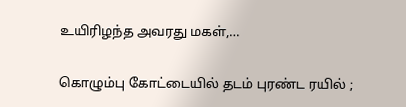உயிரிழந்த அவரது மகள்,…

கொழும்பு கோட்டையில் தடம் புரண்ட ரயில் ;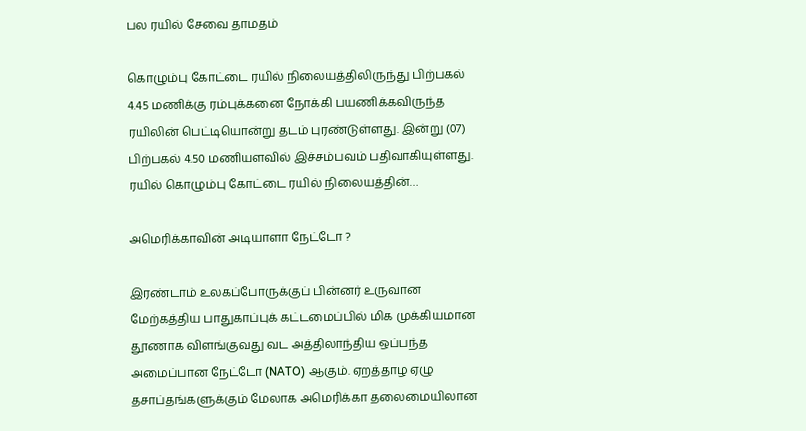பல ரயில் சேவை தாமதம்

கொழும்பு கோட்டை ரயில் நிலையத்திலிருந்து பிற்பகல் 4.45 மணிக்கு ரம்புக்கனை நோக்கி பயணிக்கவிருந்த ரயிலின் பெட்டியொன்று தடம் புரண்டுள்ளது. இன்று (07) பிற்பகல் 4.50 மணியளவில் இச்சம்பவம் பதிவாகியுள்ளது. ரயில் கொழும்பு கோட்டை ரயில் நிலையத்தின்…

அமெரிக்காவின் அடியாளா நேட்டோ ?

இரண்டாம் உலகப்போருக்குப் பின்னர் உருவான மேற்கத்திய பாதுகாப்புக் கட்டமைப்பில் மிக முக்கியமான தூணாக விளங்குவது வட அத்திலாந்திய ஒப்பந்த அமைப்பான நேட்டோ (NATO) ஆகும். ஏறத்தாழ ஏழு தசாப்தங்களுக்கும் மேலாக அமெரிக்கா தலைமையிலான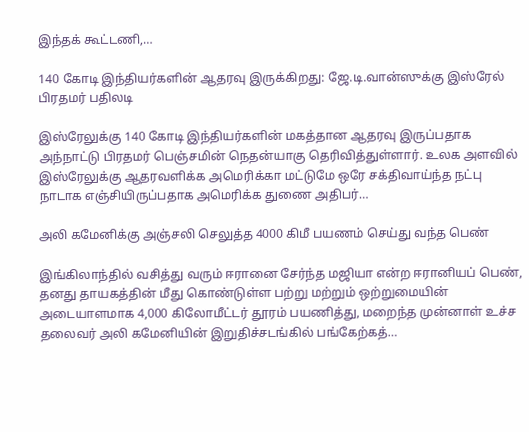இந்தக் கூட்டணி,…

140 கோடி இந்தியர்களின் ஆதரவு இருக்கிறது: ஜே.டி.வான்ஸுக்கு இஸ்ரேல் பிரதமர் பதிலடி

இஸ்ரேலுக்கு 140 கோடி இந்தியர்களின் மகத்தான ஆதரவு இருப்பதாக அந்நாட்டு பிரதமர் பெஞ்சமின் நெதன்யாகு தெரிவித்துள்ளார். உலக அளவில் இஸ்ரேலுக்கு ஆதரவளிக்க அமெரிக்கா மட்டுமே ஒரே சக்திவாய்ந்த நட்பு நாடாக எஞ்சியிருப்பதாக அமெரிக்க துணை அதிபர்…

அலி கமேனிக்கு அஞ்சலி செலுத்த 4000 கிமீ பயணம் செய்து வந்த பெண்

இங்கிலாந்தில் வசித்து வரும் ஈரானை சேர்ந்த மஜியா என்ற ஈரானியப் பெண், தனது தாயகத்தின் மீது கொண்டுள்ள பற்று மற்றும் ஒற்றுமையின் அடையாளமாக 4,000 கிலோமீட்டர் தூரம் பயணித்து, மறைந்த முன்னாள் உச்ச தலைவர் அலி கமேனியின் இறுதிச்சடங்கில் பங்கேற்கத்…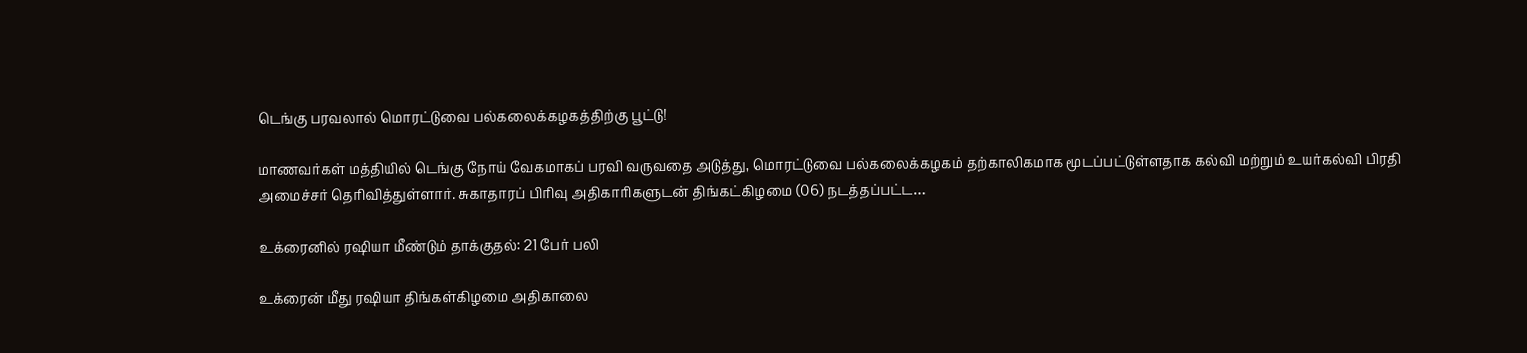டெங்கு பரவலால் மொரட்டுவை பல்கலைக்கழகத்திற்கு பூட்டு!

மாணவர்கள் மத்தியில் டெங்கு நோய் வேகமாகப் பரவி வருவதை அடுத்து, மொரட்டுவை பல்கலைக்கழகம் தற்காலிகமாக மூடப்பட்டுள்ளதாக கல்வி மற்றும் உயர்கல்வி பிரதி அமைச்சர் தெரிவித்துள்ளார். சுகாதாரப் பிரிவு அதிகாரிகளுடன் திங்கட்கிழமை (06) நடத்தப்பட்ட…

உக்ரைனில் ரஷியா மீண்டும் தாக்குதல்: 21 பேர் பலி

உக்ரைன் மீது ரஷியா திங்கள்கிழமை அதிகாலை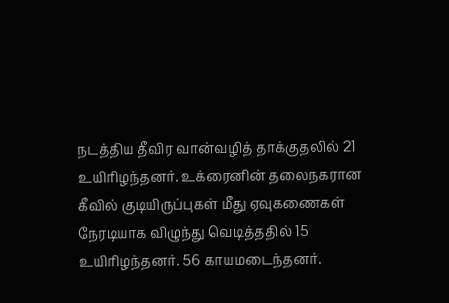நடத்திய தீவிர வான்வழித் தாக்குதலில் 21 உயிரிழந்தனர். உக்ரைனின் தலைநகரான கீவில் குடியிருப்புகள் மீது ஏவுகணைகள் நேரடியாக விழுந்து வெடித்ததில் 15 உயிரிழந்தனர். 56 காயமடைந்தனர்.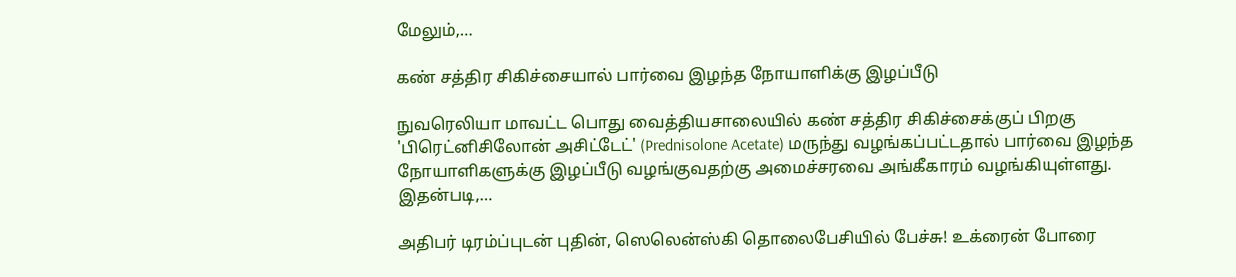மேலும்,…

கண் சத்திர சிகிச்சையால் பார்வை இழந்த நோயாளிக்கு இழப்பீடு

நுவரெலியா மாவட்ட பொது வைத்தியசாலையில் கண் சத்திர சிகிச்சைக்குப் பிறகு 'பிரெட்னிசிலோன் அசிட்டேட்' (Prednisolone Acetate) மருந்து வழங்கப்பட்டதால் பார்வை இழந்த நோயாளிகளுக்கு இழப்பீடு வழங்குவதற்கு அமைச்சரவை அங்கீகாரம் வழங்கியுள்ளது. இதன்படி,…

அதிபர் டிரம்ப்புடன் புதின், ஸெலென்ஸ்கி தொலைபேசியில் பேச்சு! உக்ரைன் போரை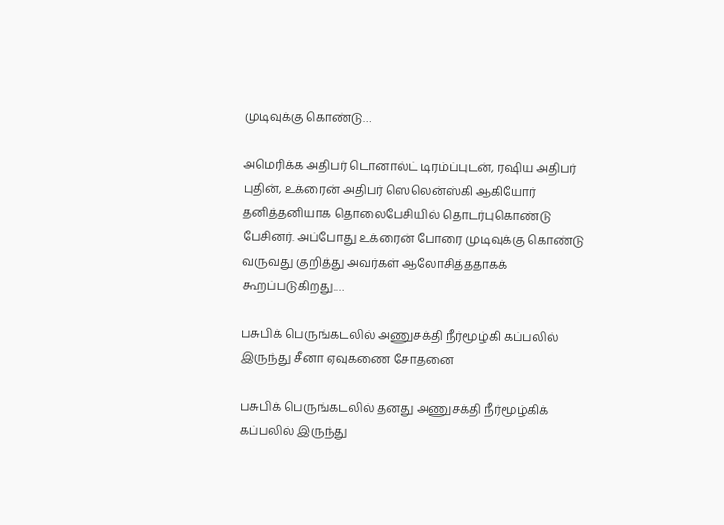முடிவுக்கு கொண்டு…

அமெரிக்க அதிபர் டொனால்ட் டிரம்ப்புடன், ரஷிய அதிபர் புதின், உக்ரைன் அதிபர் ஸெலென்ஸ்கி ஆகியோர் தனித்தனியாக தொலைபேசியில் தொடர்புகொண்டு பேசினர். அப்போது உக்ரைன் போரை முடிவுக்கு கொண்டு வருவது குறித்து அவர்கள் ஆலோசித்ததாகக் கூறப்படுகிறது.…

பசுபிக் பெருங்கடலில் அணுசக்தி நீர்மூழ்கி கப்பலில் இருந்து சீனா ஏவுகணை சோதனை

பசுபிக் பெருங்கடலில் தனது அணுசக்தி நீர்மூழ்கிக் கப்பலில் இருந்து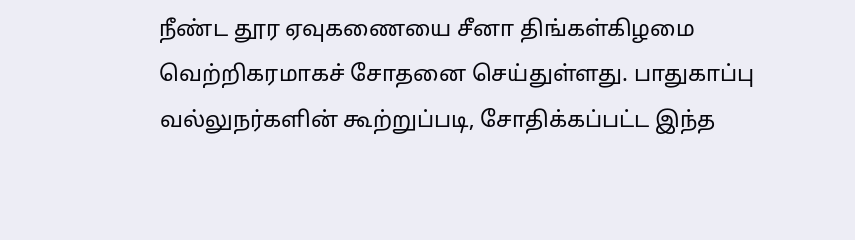நீண்ட தூர ஏவுகணையை சீனா திங்கள்கிழமை வெற்றிகரமாகச் சோதனை செய்துள்ளது. பாதுகாப்பு வல்லுநர்களின் கூற்றுப்படி, சோதிக்கப்பட்ட இந்த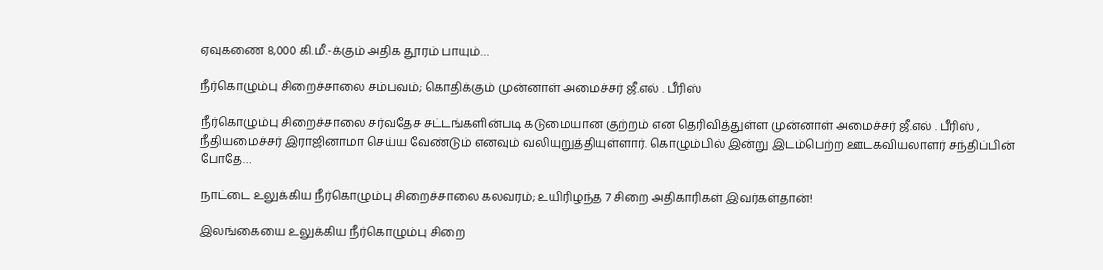ஏவுகணை 8,000 கி.மீ.-க்கும் அதிக தூரம் பாயும்…

நீர்கொழும்பு சிறைச்சாலை சம்பவம்; கொதிக்கும் முன்னாள் அமைச்சர் ஜீ.எல் . பீரிஸ்

நீர்கொழும்பு சிறைச்சாலை சர்வதேச சட்டங்களின்படி கடுமையான குற்றம் என தெரிவித்துள்ள முன்னாள் அமைச்சர் ஜீ.எல் . பீரிஸ் , நீதியமைச்சர் இராஜினாமா செய்ய வேண்டும் எனவும் வலியுறுத்தியுள்ளார். கொழும்பில் இன்று இடம்பெற்ற ஊடகவியலாளர் சந்திப்பின் போதே…

நாட்டை உலுக்கிய நீர்கொழும்பு சிறைச்சாலை கலவரம்; உயிரிழந்த 7 சிறை அதிகாரிகள் இவர்கள்தான்!

இலங்கையை உலுக்கிய நீர்கொழும்பு சிறை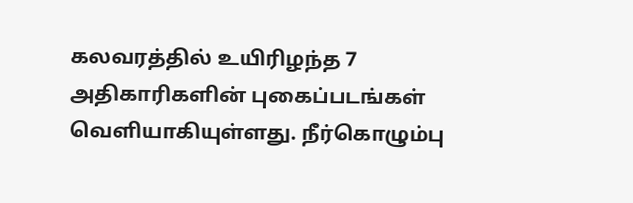கலவரத்தில் உயிரிழந்த 7 அதிகாரிகளின் புகைப்படங்கள் வெளியாகியுள்ளது. நீர்கொழும்பு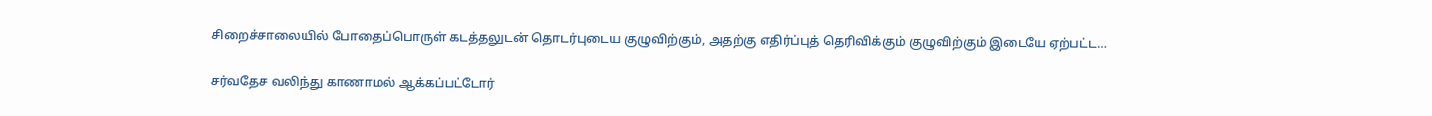சிறைச்சாலையில் போதைப்பொருள் கடத்தலுடன் தொடர்புடைய குழுவிற்கும், அதற்கு எதிர்ப்புத் தெரிவிக்கும் குழுவிற்கும் இடையே ஏற்பட்ட…

சர்வதேச வலிந்து காணாமல் ஆக்கப்பட்டோர்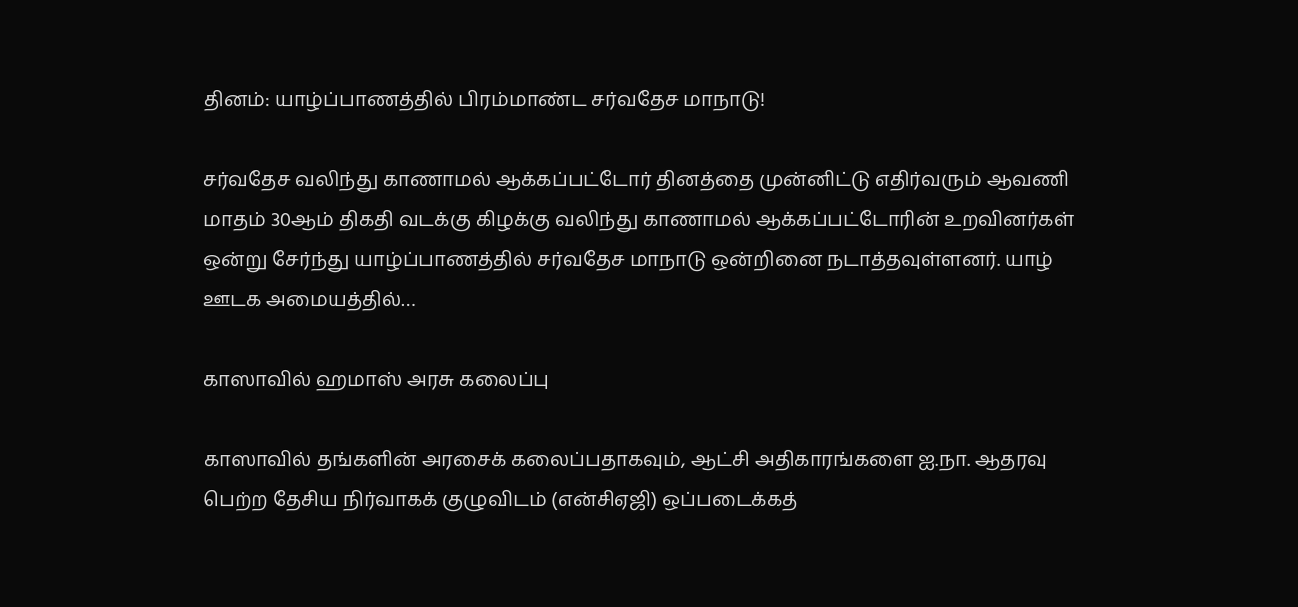தினம்: யாழ்ப்பாணத்தில் பிரம்மாண்ட சர்வதேச மாநாடு!

சர்வதேச வலிந்து காணாமல் ஆக்கப்பட்டோர் தினத்தை முன்னிட்டு எதிர்வரும் ஆவணி மாதம் 30ஆம் திகதி வடக்கு கிழக்கு வலிந்து காணாமல் ஆக்கப்பட்டோரின் உறவினர்கள் ஒன்று சேர்ந்து யாழ்ப்பாணத்தில் சர்வதேச மாநாடு ஒன்றினை நடாத்தவுள்ளனர். யாழ் ஊடக அமையத்தில்…

காஸாவில் ஹமாஸ் அரசு கலைப்பு

காஸாவில் தங்களின் அரசைக் கலைப்பதாகவும், ஆட்சி அதிகாரங்களை ஐ.நா. ஆதரவு பெற்ற தேசிய நிர்வாகக் குழுவிடம் (என்சிஏஜி) ஒப்படைக்கத்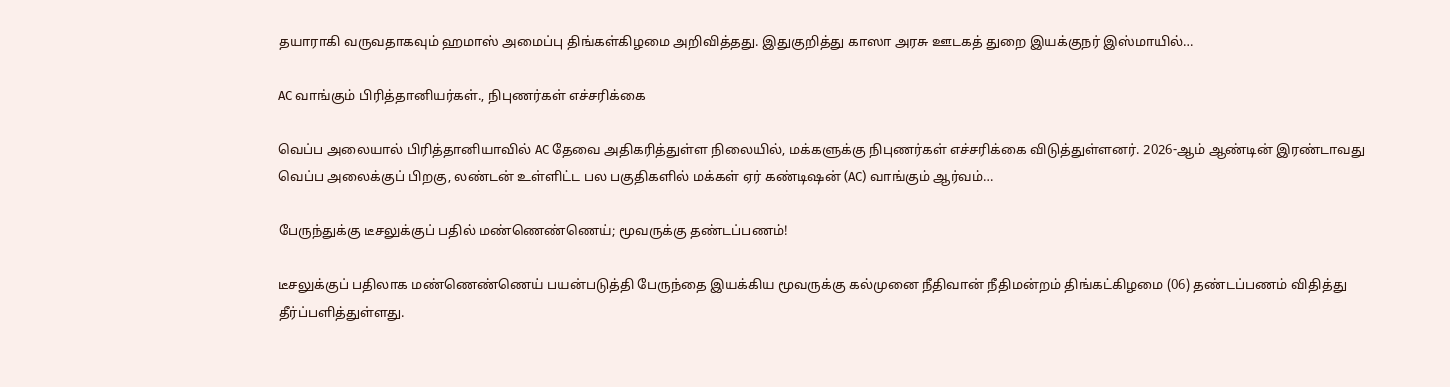தயாராகி வருவதாகவும் ஹமாஸ் அமைப்பு திங்கள்கிழமை அறிவித்தது. இதுகுறித்து காஸா அரசு ஊடகத் துறை இயக்குநர் இஸ்மாயில்…

AC வாங்கும் பிரித்தானியர்கள்., நிபுணர்கள் எச்சரிக்கை

வெப்ப அலையால் பிரித்தானியாவில் AC தேவை அதிகரித்துள்ள நிலையில், மக்களுக்கு நிபுணர்கள் எச்சரிக்கை விடுத்துள்ளனர். 2026-ஆம் ஆண்டின் இரண்டாவது வெப்ப அலைக்குப் பிறகு, லண்டன் உள்ளிட்ட பல பகுதிகளில் மக்கள் ஏர் கண்டிஷன் (AC) வாங்கும் ஆர்வம்…

பேருந்துக்கு டீசலுக்குப் பதில் மண்ணெண்ணெய்; மூவருக்கு தண்டப்பணம்!

டீசலுக்குப் பதிலாக மண்ணெண்ணெய் பயன்படுத்தி பேருந்தை இயக்கிய மூவருக்கு கல்முனை நீதிவான் நீதிமன்றம் திங்கட்கிழமை (06) தண்டப்பணம் விதித்து தீர்ப்பளித்துள்ளது.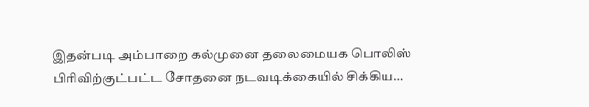இதன்படி அம்பாறை கல்முனை தலைமையக பொலிஸ் பிரிவிற்குட்பட்ட சோதனை நடவடிக்கையில் சிக்கிய…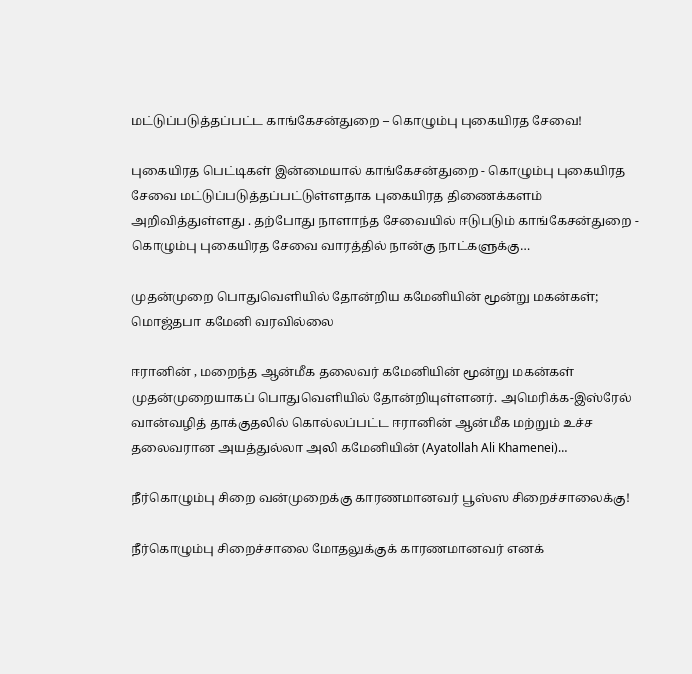மட்டுப்படுத்தப்பட்ட காங்கேசன்துறை – கொழும்பு புகையிரத சேவை!

புகையிரத பெட்டிகள் இன்மையால் காங்கேசன்துறை - கொழும்பு புகையிரத சேவை மட்டுப்படுத்தப்பட்டுள்ளதாக புகையிரத திணைக்களம் அறிவித்துள்ளது . தற்போது நாளாந்த சேவையில் ஈடுபடும் காங்கேசன்துறை - கொழும்பு புகையிரத சேவை வாரத்தில் நான்கு நாட்களுக்கு…

முதன்முறை பொதுவெளியில் தோன்றிய கமேனியின் மூன்று மகன்கள்; மொஜ்தபா கமேனி வரவில்லை

ஈரானின் , மறைந்த ஆன்மீக தலைவர் கமேனியின் மூன்று மகன்கள் முதன்முறையாகப் பொதுவெளியில் தோன்றியுள்ளனர். அமெரிக்க-இஸ்ரேல் வான்வழித் தாக்குதலில் கொல்லப்பட்ட ஈரானின் ஆன்மீக மற்றும் உச்ச தலைவரான அயத்துல்லா அலி கமேனியின் (Ayatollah Ali Khamenei)…

நீர்கொழும்பு சிறை வன்முறைக்கு காரணமானவர் பூஸ்ஸ சிறைச்சாலைக்கு!

நீர்கொழும்பு சிறைச்சாலை மோதலுக்குக் காரணமானவர் எனக்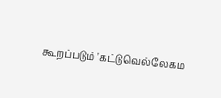கூறப்படும் 'கட்டுவெல்லேகம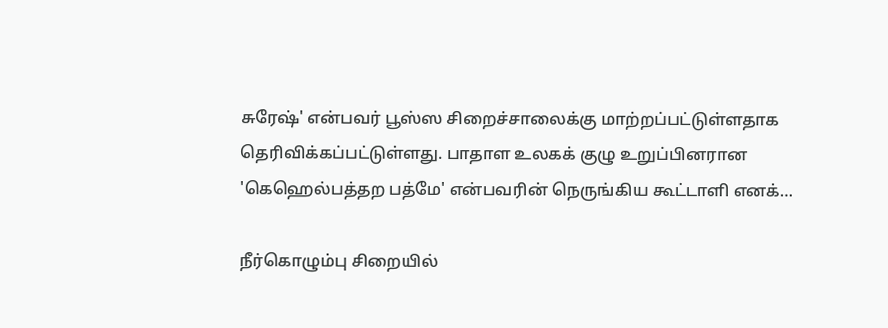சுரேஷ்' என்பவர் பூஸ்ஸ சிறைச்சாலைக்கு மாற்றப்பட்டுள்ளதாக தெரிவிக்கப்பட்டுள்ளது. பாதாள உலகக் குழு உறுப்பினரான 'கெஹெல்பத்தற பத்மே' என்பவரின் நெருங்கிய கூட்டாளி எனக்…

நீர்கொழும்பு சிறையில்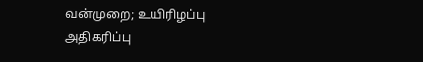வன்முறை; உயிரிழப்பு அதிகரிப்பு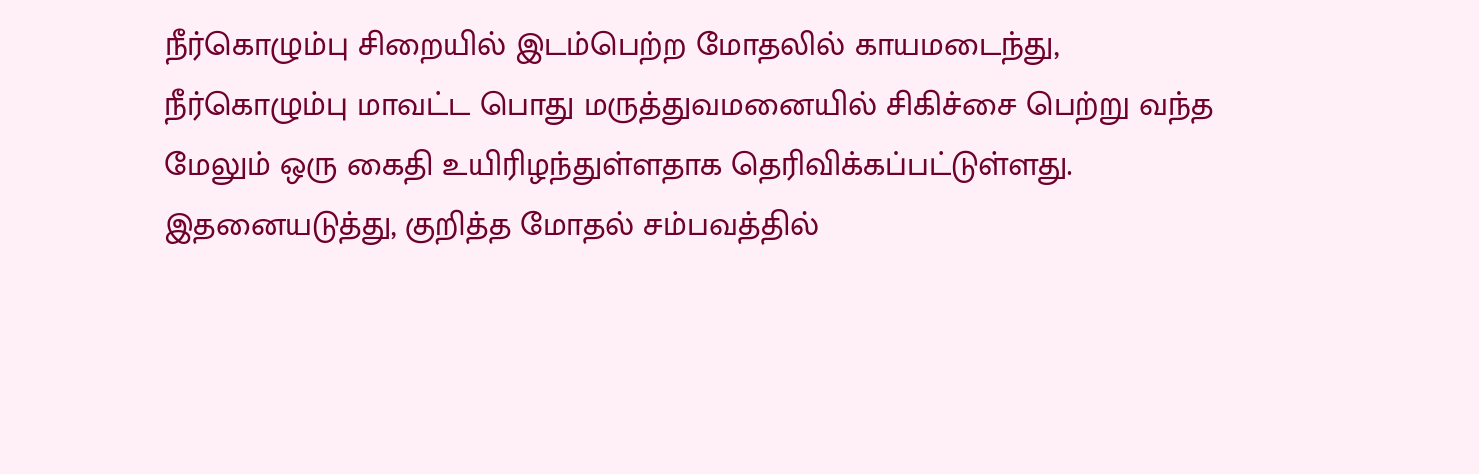நீர்கொழும்பு சிறையில் இடம்பெற்ற மோதலில் காயமடைந்து, நீர்கொழும்பு மாவட்ட பொது மருத்துவமனையில் சிகிச்சை பெற்று வந்த மேலும் ஒரு கைதி உயிரிழந்துள்ளதாக தெரிவிக்கப்பட்டுள்ளது. இதனையடுத்து, குறித்த மோதல் சம்பவத்தில்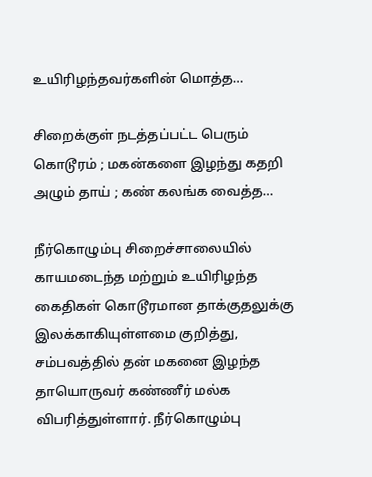உயிரிழந்தவர்களின் மொத்த…

சிறைக்குள் நடத்தப்பட்ட பெரும் கொடூரம் ; மகன்களை இழந்து கதறி அழும் தாய் ; கண் கலங்க வைத்த…

நீர்கொழும்பு சிறைச்சாலையில் காயமடைந்த மற்றும் உயிரிழந்த கைதிகள் கொடூரமான தாக்குதலுக்கு இலக்காகியுள்ளமை குறித்து, சம்பவத்தில் தன் மகனை இழந்த தாயொருவர் கண்ணீர் மல்க விபரித்துள்ளார். நீர்கொழும்பு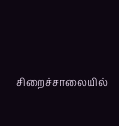சிறைச்சாலையில்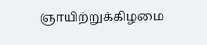ஞாயிற்றுக்கிழமை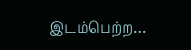இடம்பெற்ற…